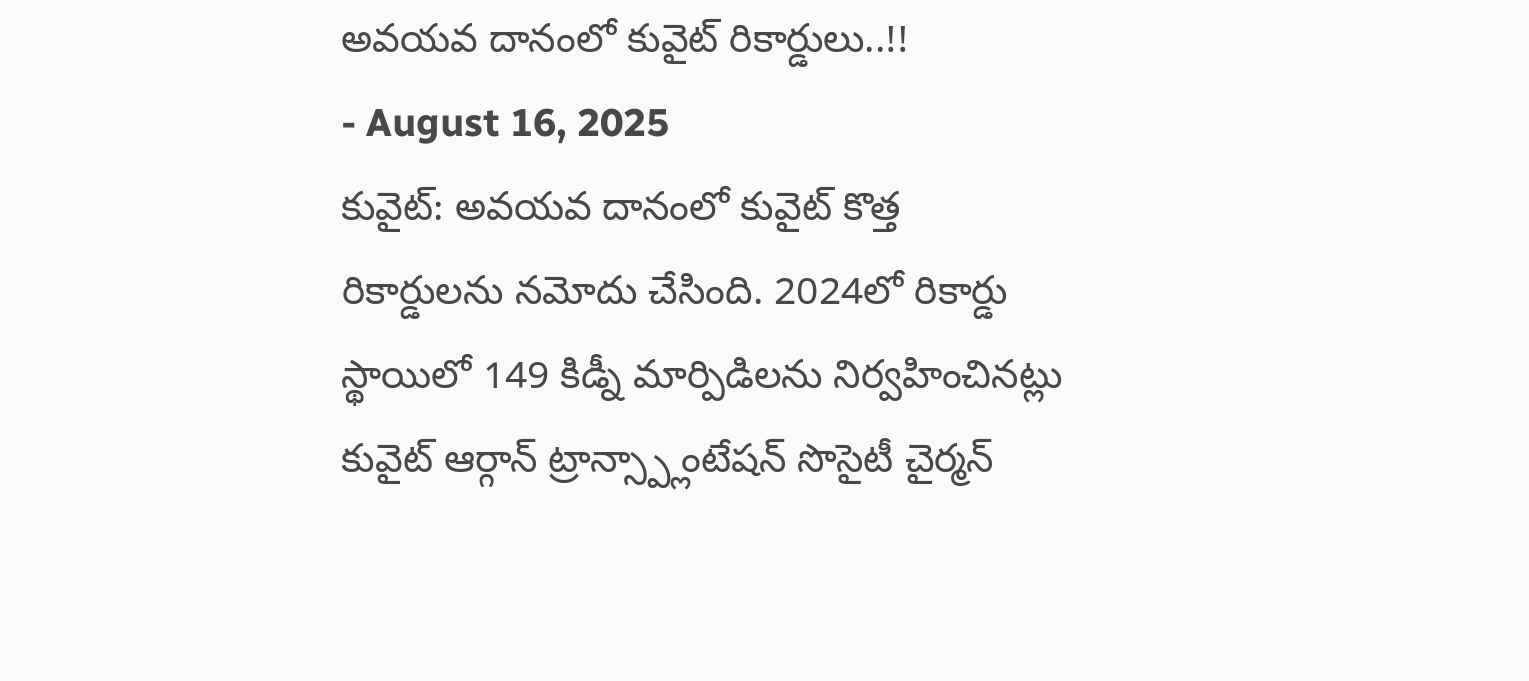అవయవ దానంలో కువైట్ రికార్డులు..!!
- August 16, 2025
కువైట్: అవయవ దానంలో కువైట్ కొత్త రికార్డులను నమోదు చేసింది. 2024లో రికార్డు స్థాయిలో 149 కిడ్నీ మార్పిడిలను నిర్వహించినట్లు కువైట్ ఆర్గాన్ ట్రాన్స్ప్లాంటేషన్ సొసైటీ చైర్మన్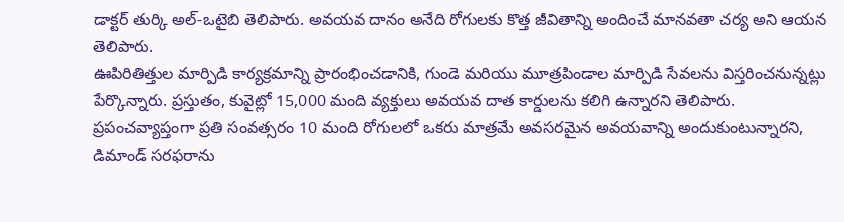డాక్టర్ తుర్కి అల్-ఒటైబి తెలిపారు. అవయవ దానం అనేది రోగులకు కొత్త జీవితాన్ని అందించే మానవతా చర్య అని ఆయన తెలిపారు.
ఊపిరితిత్తుల మార్పిడి కార్యక్రమాన్ని ప్రారంభించడానికి, గుండె మరియు మూత్రపిండాల మార్పిడి సేవలను విస్తరించనున్నట్లు పేర్కొన్నారు. ప్రస్తుతం, కువైట్లో 15,000 మంది వ్యక్తులు అవయవ దాత కార్డులను కలిగి ఉన్నారని తెలిపారు.
ప్రపంచవ్యాప్తంగా ప్రతి సంవత్సరం 10 మంది రోగులలో ఒకరు మాత్రమే అవసరమైన అవయవాన్ని అందుకుంటున్నారని, డిమాండ్ సరఫరాను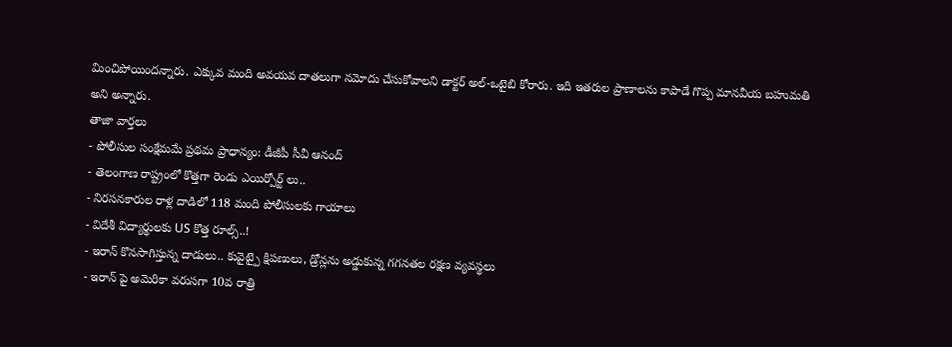మించిపోయిందన్నారు. ఎక్కువ మంది అవయవ దాతలుగా నమోదు చేసుకోవాలని డాక్టర్ అల్-ఒటైబి కోరారు. ఇది ఇతరుల ప్రాణాలను కాపాడే గొప్ప మానవీయ బహుమతి అని అన్నారు.
తాజా వార్తలు
- పోలీసుల సంక్షేమమే ప్రథమ ప్రాధాన్యం: డీజీపీ సీవీ ఆనంద్
- తెలంగాణ రాష్ట్రంలో కొత్తగా రెండు ఎయిర్పోర్ట్ లు..
- నిరసనకారుల రాళ్ల దాడిలో 118 మంది పోలీసులకు గాయాలు
- విదేశీ విద్యార్థులకు US కొత్త రూల్స్..!
- ఇరాన్ కొనసాగిస్తున్న దాడులు.. కువైట్పై క్షిపణులు, డ్రోన్లను అడ్డుకున్న గగనతల రక్షణ వ్యవస్థలు
- ఇరాన్ పై అమెరికా వరుసగా 10వ రాత్రి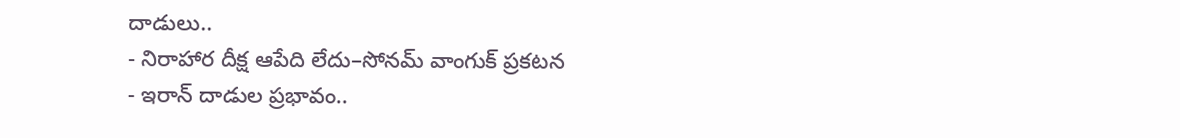దాడులు..
- నిరాహార దీక్ష ఆపేది లేదు–సోనమ్ వాంగుక్ ప్రకటన
- ఇరాన్ దాడుల ప్రభావం..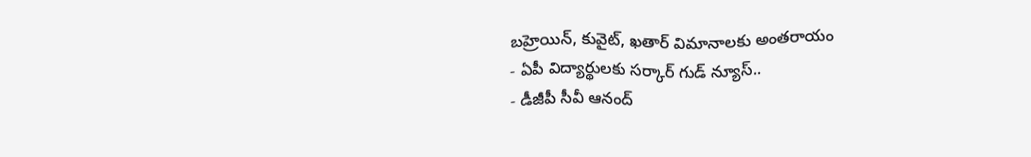బహ్రెయిన్, కువైట్, ఖతార్ విమానాలకు అంతరాయం
- ఏపీ విద్యార్థులకు సర్కార్ గుడ్ న్యూస్..
- డీజీపీ సీవీ ఆనంద్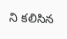ని కలిసిన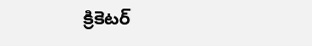క్రికెటర్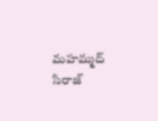మహమ్మద్ సిరాజ్